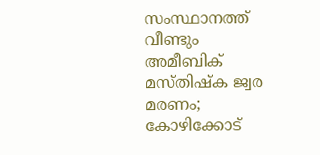സംസ്ഥാനത്ത് വീണ്ടും അമീബിക് മസ്തിഷ്‌ക ജ്വര മരണം; കോഴിക്കോട്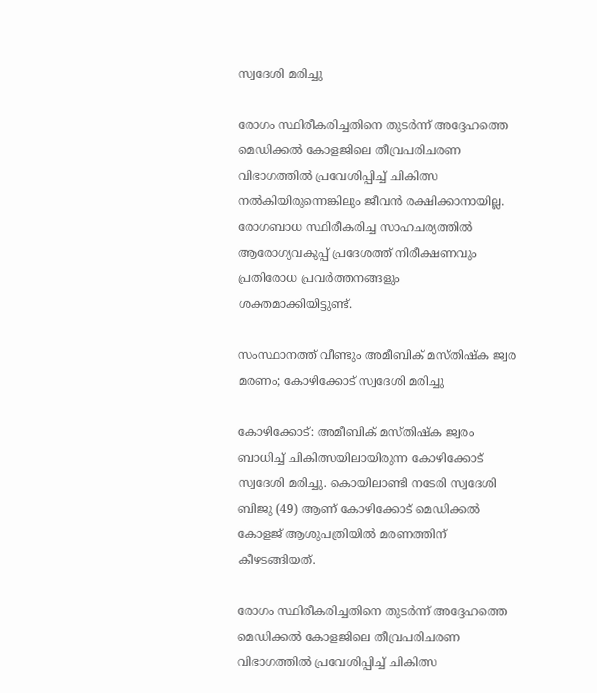സ്വദേശി മരിച്ചു

രോഗം സ്ഥിരീകരിച്ചതിനെ തുടർന്ന് അദ്ദേഹത്തെ മെഡിക്കൽ കോളജിലെ തീവ്രപരിചരണ വിഭാഗത്തിൽ പ്രവേശിപ്പിച്ച് ചികിത്സ നൽകിയിരുന്നെങ്കിലും ജീവൻ രക്ഷിക്കാനായില്ല. രോഗബാധ സ്ഥിരീകരിച്ച സാഹചര്യത്തിൽ ആരോഗ്യവകുപ്പ് പ്രദേശത്ത് നിരീക്ഷണവും പ്രതിരോധ പ്രവർത്തനങ്ങളും ശക്തമാക്കിയിട്ടുണ്ട്.

സംസ്ഥാനത്ത് വീണ്ടും അമീബിക് മസ്തിഷ്‌ക ജ്വര മരണം; കോഴിക്കോട് സ്വദേശി മരിച്ചു

കോഴിക്കോട്: അമീബിക് മസ്തിഷ്‌ക ജ്വരം ബാധിച്ച് ചികിത്സയിലായിരുന്ന കോഴിക്കോട് സ്വദേശി മരിച്ചു. കൊയിലാണ്ടി നടേരി സ്വദേശി ബിജു (49) ആണ് കോഴിക്കോട് മെഡിക്കൽ കോളജ് ആശുപത്രിയിൽ മരണത്തിന് കീഴടങ്ങിയത്.

രോഗം സ്ഥിരീകരിച്ചതിനെ തുടർന്ന് അദ്ദേഹത്തെ മെഡിക്കൽ കോളജിലെ തീവ്രപരിചരണ വിഭാഗത്തിൽ പ്രവേശിപ്പിച്ച് ചികിത്സ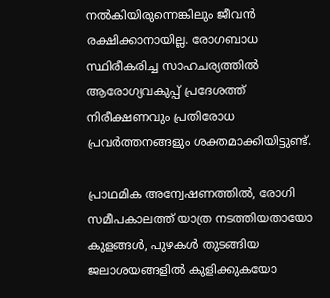നൽകിയിരുന്നെങ്കിലും ജീവൻ രക്ഷിക്കാനായില്ല. രോഗബാധ സ്ഥിരീകരിച്ച സാഹചര്യത്തിൽ ആരോഗ്യവകുപ്പ് പ്രദേശത്ത് നിരീക്ഷണവും പ്രതിരോധ പ്രവർത്തനങ്ങളും ശക്തമാക്കിയിട്ടുണ്ട്.

പ്രാഥമിക അന്വേഷണത്തിൽ, രോഗി സമീപകാലത്ത് യാത്ര നടത്തിയതായോ കുളങ്ങൾ, പുഴകൾ തുടങ്ങിയ ജലാശയങ്ങളിൽ കുളിക്കുകയോ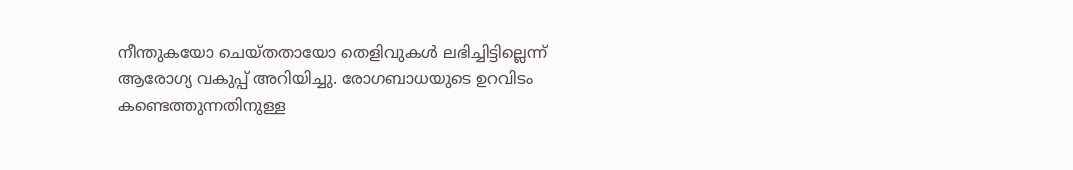നീന്തുകയോ ചെയ്തതായോ തെളിവുകൾ ലഭിച്ചിട്ടില്ലെന്ന് ആരോഗ്യ വകുപ്പ് അറിയിച്ചു. രോഗബാധയുടെ ഉറവിടം കണ്ടെത്തുന്നതിനുള്ള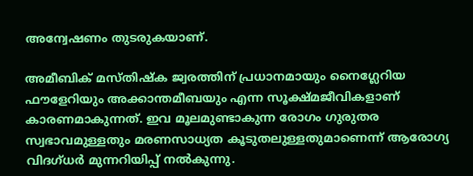അന്വേഷണം തുടരുകയാണ്.

അമീബിക് മസ്തിഷ്‌ക ജ്വരത്തിന് പ്രധാനമായും നൈഗ്ലേറിയ ഫൗളേറിയും അക്കാന്തമീബയും എന്ന സൂക്ഷ്മജീവികളാണ് കാരണമാകുന്നത്. ഇവ മൂലമുണ്ടാകുന്ന രോഗം ഗുരുതര സ്വഭാവമുള്ളതും മരണസാധ്യത കൂടുതലുള്ളതുമാണെന്ന് ആരോഗ്യ വിദഗ്ധർ മുന്നറിയിപ്പ് നൽകുന്നു.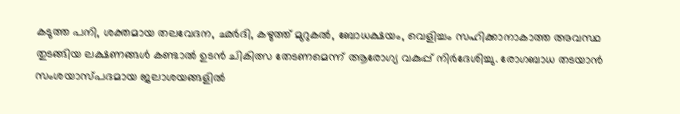കടുത്ത പനി, ശക്തമായ തലവേദന, ഛർദി, കഴുത്ത് മുറുകൽ, ബോധക്ഷയം, വെളിച്ചം സഹിക്കാനാകാത്ത അവസ്ഥ തുടങ്ങിയ ലക്ഷണങ്ങൾ കണ്ടാൽ ഉടൻ ചികിത്സ തേടണമെന്ന് ആരോഗ്യ വകുപ്പ് നിർദേശിച്ചു. രോഗബാധ തടയാൻ സംശയാസ്പദമായ ജലാശയങ്ങളിൽ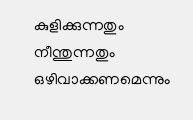കുളിക്കുന്നതും നീന്തുന്നതും ഒഴിവാക്കണമെന്നും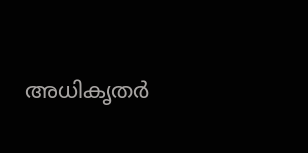അധികൃതർ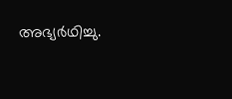അഭ്യർഥിച്ചു.